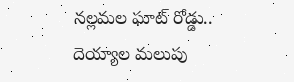నల్లమల ఘాట్ రోడ్డు.. దెయ్యాల మ‌లుపు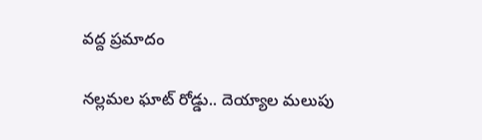వ‌ద్ద ప్ర‌మాదం

నల్లమల ఘాట్ రోడ్డు.. దెయ్యాల మ‌లుపు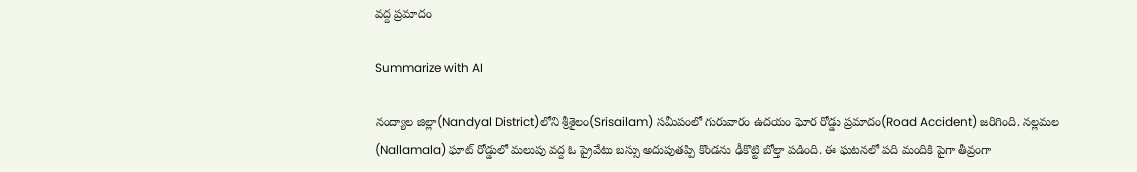వ‌ద్ద ప్ర‌మాదం

Summarize with AI

నంద్యాల జిల్లా(Nandyal District)లోని శ్రీశైలం(Srisailam) సమీపంలో గురువారం ఉదయం ఘోర రోడ్డు ప్రమాదం(Road Accident) జ‌రిగింది. నల్లమల (Nallamala) ఘాట్ రోడ్డులో మలుపు వద్ద ఓ ప్రైవేటు బస్సు అదుపుతప్పి కొండను ఢీకొట్టి బోల్తా పడింది. ఈ ఘటనలో పది మందికి పైగా తీవ్రంగా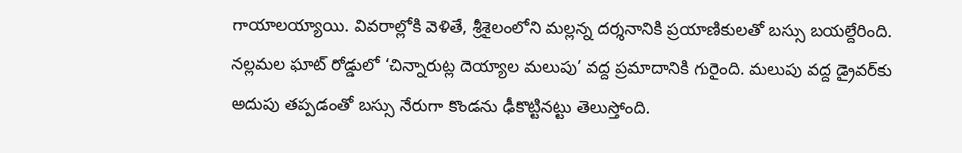గాయాలయ్యాయి. వివరాల్లోకి వెళితే, శ్రీశైలంలోని మల్లన్న దర్శనానికి ప్ర‌యాణికుల‌తో బ‌స్సు బ‌య‌ల్దేరింది. నల్లమల ఘాట్ రోడ్డులో ‘చిన్నారుట్ల దెయ్యాల మలుపు’ వద్ద ప్రమాదానికి గురైంది. మలుపు వద్ద డ్రైవర్‌కు అదుపు తప్పడంతో బస్సు నేరుగా కొండను ఢీకొట్టినట్టు తెలుస్తోంది.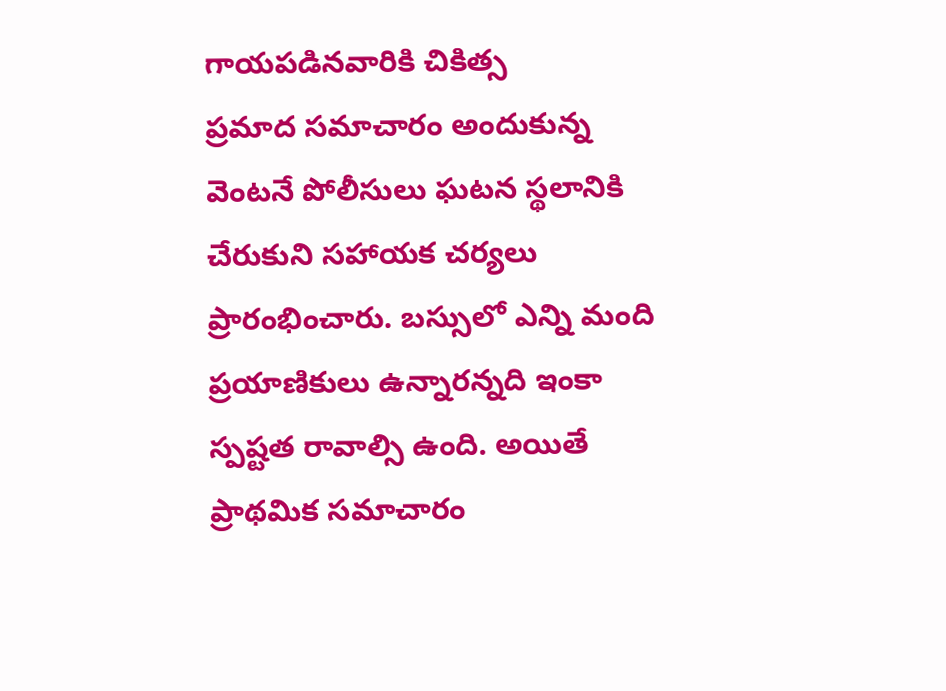గాయపడినవారికి చికిత్స
ప్రమాద సమాచారం అందుకున్న వెంటనే పోలీసులు ఘటన స్థలానికి చేరుకుని సహాయక చర్యలు ప్రారంభించారు. బస్సులో ఎన్ని మంది ప్రయాణికులు ఉన్నారన్నది ఇంకా స్పష్టత రావాల్సి ఉంది. అయితే ప్రాథమిక సమాచారం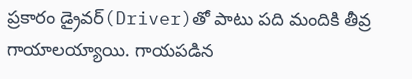ప్రకారం డ్రైవర్‌(Driver)తో పాటు పది మందికి తీవ్ర గాయాలయ్యాయి. గాయపడిన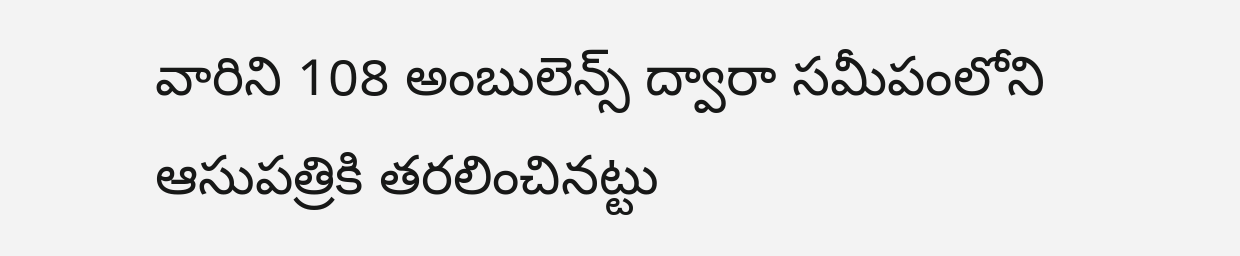వారిని 108 అంబులెన్స్‌ ద్వారా సమీపంలోని ఆసుపత్రికి తరలించినట్టు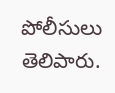పోలీసులు తెలిపారు.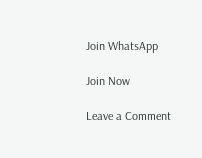Join WhatsApp

Join Now

Leave a Comment